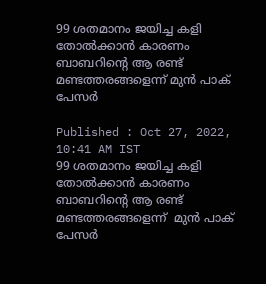99 ശതമാനം ജയിച്ച കളി തോല്‍ക്കാന്‍ കാരണം ബാബറിന്‍റെ ആ രണ്ട് മണ്ടത്തരങ്ങളെന്ന് മുന്‍ പാക് പേസര്‍

Published : Oct 27, 2022, 10:41 AM IST
99 ശതമാനം ജയിച്ച കളി തോല്‍ക്കാന്‍ കാരണം ബാബറിന്‍റെ ആ രണ്ട് മണ്ടത്തരങ്ങളെന്ന്  മുന്‍ പാക് പേസര്‍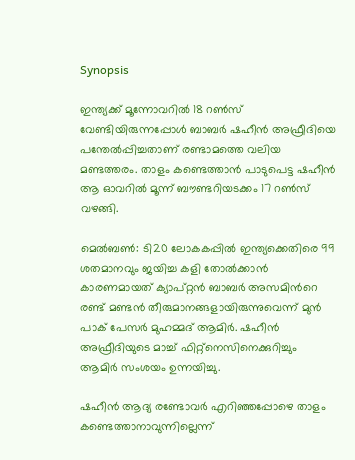Synopsis

ഇന്ത്യക്ക് മൂന്നോവറില്‍ 18 റണ്‍സ് വേണ്ടിയിരുന്നപ്പോള്‍ ബാബര്‍ ഷഹീന്‍ അഫ്രീദിയെ പന്തേല്‍പ്പിച്ചതാണ് രണ്ടാമത്തെ വലിയ മണ്ടത്തരം. താളം കണ്ടെത്താന്‍ പാടുപെട്ട ഷഹീന്‍ ആ ഓവറില്‍ മൂന്ന് ബൗണ്ടറിയടക്കം 17 റണ്‍സ് വഴങ്ങി.

മെല്‍ബണ്‍: ടി20 ലോകകപ്പില്‍ ഇന്ത്യക്കെതിരെ 99 ശതമാനവും ജയിച്ച കളി തോല്‍ക്കാന്‍ കാരണമായത് ക്യാപ്റ്റന്‍ ബാബര്‍ അസമിന്‍റെ രണ്ട് മണ്ടന്‍ തീരുമാനങ്ങളായിരുന്നുവെന്ന് മുന്‍ പാക് പേസര്‍ മുഹമ്മദ് ആമിര്‍. ഷഹീന്‍ അഫ്രീദിയുടെ മാച്ച് ഫിറ്റ്നെസിനെക്കുറിച്ചും ആമിര്‍ സംശയം ഉന്നയിച്ചു.

ഷഹീന്‍ ആദ്യ രണ്ടോവര്‍ എറിഞ്ഞപ്പോഴെ താളം കണ്ടെത്താനാവുന്നില്ലെന്ന്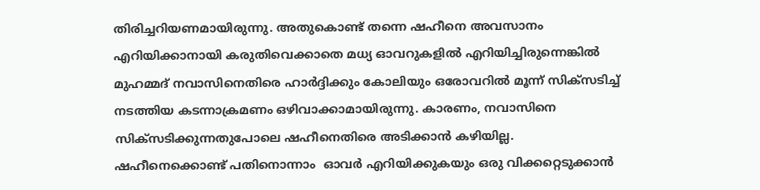തിരിച്ചറിയണമായിരുന്നു. അതുകൊണ്ട് തന്നെ ഷഹീനെ അവസാനം എറിയിക്കാനായി കരുതിവെക്കാതെ മധ്യ ഓവറുകളില്‍ എറിയിച്ചിരുന്നെങ്കില്‍ മുഹമ്മദ് നവാസിനെതിരെ ഹാര്‍ദ്ദിക്കും കോലിയും ഒരോവറില്‍ മൂന്ന് സിക്സടിച്ച് നടത്തിയ കടന്നാക്രമണം ഒഴിവാക്കാമായിരുന്നു. കാരണം, നവാസിനെ സിക്സടിക്കുന്നതുപോലെ ഷഹീനെതിരെ അടിക്കാന്‍ കഴിയില്ല. ഷഹീനെക്കൊണ്ട് പതിനൊന്നാം  ഓവര്‍ എറിയിക്കുകയും ഒരു വിക്കറ്റെടുക്കാന്‍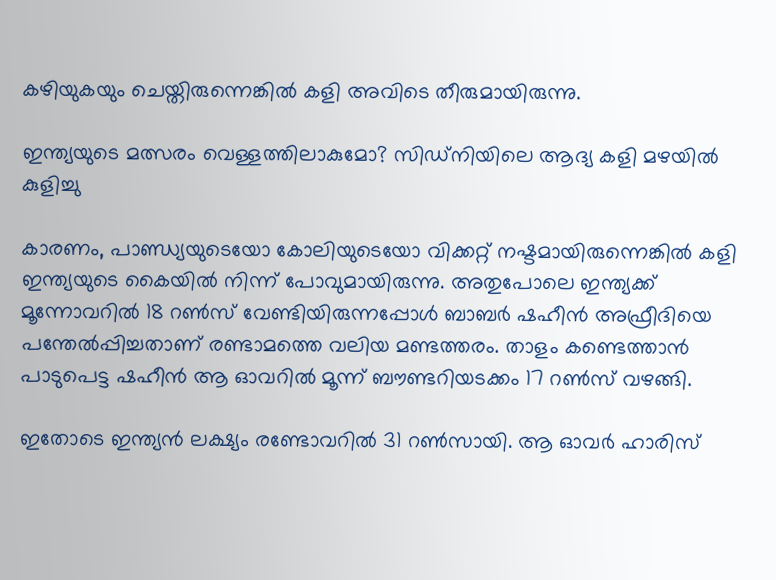കഴിയുകയും ചെയ്തിരുന്നെങ്കില്‍ കളി അവിടെ തീരുമായിരുന്നു.

ഇന്ത്യയുടെ മത്സരം വെള്ളത്തിലാകുമോ? സിഡ്നിയിലെ ആദ്യ കളി മഴയില്‍ കുളിച്ചു

കാരണം, പാണ്ഡ്യയുടെയോ കോലിയുടെയോ വിക്കറ്റ് നഷ്ടമായിരുന്നെങ്കില്‍ കളി ഇന്ത്യയുടെ കൈയില്‍ നിന്ന് പോവുമായിരുന്നു. അതുപോലെ ഇന്ത്യക്ക് മൂന്നോവറില്‍ 18 റണ്‍സ് വേണ്ടിയിരുന്നപ്പോള്‍ ബാബര്‍ ഷഹീന്‍ അഫ്രീദിയെ പന്തേല്‍പ്പിച്ചതാണ് രണ്ടാമത്തെ വലിയ മണ്ടത്തരം. താളം കണ്ടെത്താന്‍ പാടുപെട്ട ഷഹീന്‍ ആ ഓവറില്‍ മൂന്ന് ബൗണ്ടറിയടക്കം 17 റണ്‍സ് വഴങ്ങി.

ഇതോടെ ഇന്ത്യന്‍ ലക്ഷ്യം രണ്ടോവറില്‍ 31 റണ്‍സായി. ആ ഓവര്‍ ഹാരിസ്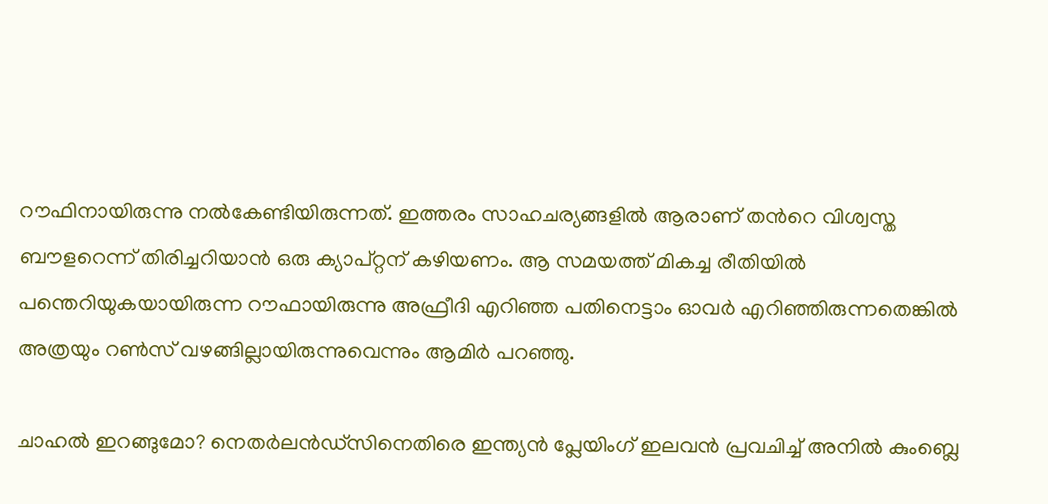റൗഫിനായിരുന്നു നല്‍കേണ്ടിയിരുന്നത്. ഇത്തരം സാഹചര്യങ്ങളില്‍ ആരാണ് തന്‍റെ വിശ്വസ്ത ബൗളറെന്ന് തിരിച്ചറിയാന്‍ ഒരു ക്യാപ്റ്റന് കഴിയണം. ആ സമയത്ത് മികച്ച രീതിയില്‍ പന്തെറിയുകയായിരുന്ന റൗഫായിരുന്നു അഫ്രീദി എറിഞ്ഞ പതിനെട്ടാം ഓവര്‍ എറിഞ്ഞിരുന്നതെങ്കില്‍ അത്രയും റണ്‍സ് വഴങ്ങില്ലായിരുന്നുവെന്നും ആമിര്‍ പറഞ്ഞു.

ചാഹല്‍ ഇറങ്ങുമോ? നെതർലന്‍ഡ്സിനെതിരെ ഇന്ത്യന്‍ പ്ലേയിംഗ് ഇലവന്‍ പ്രവചിച്ച് അനില്‍ കുംബ്ലെ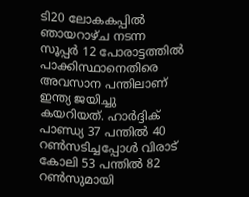ടി20 ലോകകപ്പില്‍ ഞായറാഴ്ച നടന്ന സൂപ്പര്‍ 12 പോരാട്ടത്തില്‍ പാക്കിസ്ഥാനെതിരെ അവസാന പന്തിലാണ് ഇന്ത്യ ജയിച്ചു കയറിയത്. ഹാര്‍ദ്ദിക് പാണ്ഡ്യ 37 പന്തില്‍ 40 റണ്‍സടിച്ചപ്പോള്‍ വിരാട് കോലി 53 പന്തില്‍ 82 റണ്‍സുമായി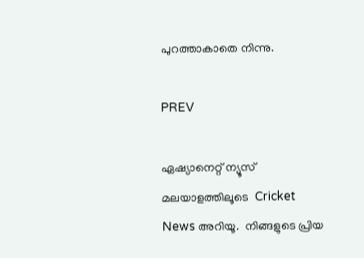പുറത്താകാതെ നിന്നു.

PREV

ഏഷ്യാനെറ്റ് ന്യൂസ് മലയാളത്തിലൂടെ  Cricket News അറിയൂ.  നിങ്ങളുടെ പ്രിയ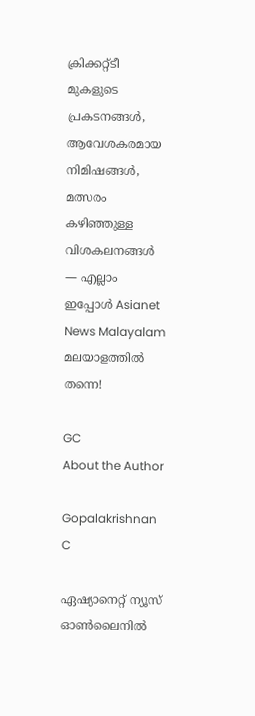ക്രിക്കറ്റ്ടീ മുകളുടെ പ്രകടനങ്ങൾ, ആവേശകരമായ നിമിഷങ്ങൾ, മത്സരം കഴിഞ്ഞുള്ള വിശകലനങ്ങൾ — എല്ലാം ഇപ്പോൾ Asianet News Malayalam മലയാളത്തിൽ തന്നെ!

GC
About the Author

Gopalakrishnan C

ഏഷ്യാനെറ്റ് ന്യൂസ് ഓണ്‍ലൈനില്‍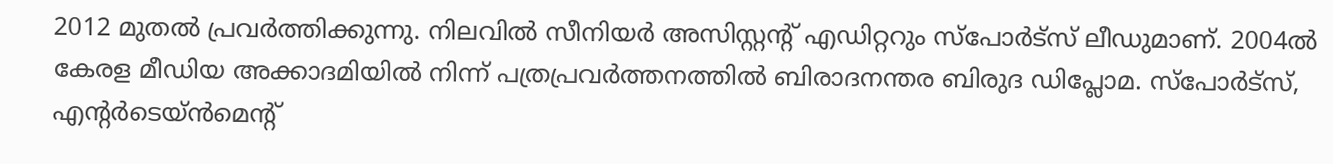2012 മുതല്‍ പ്രവര്‍ത്തിക്കുന്നു. നിലവില്‍ സീനിയര്‍ അസിസ്റ്റന്‍റ് എഡിറ്ററും സ്പോർട്സ് ലീഡുമാണ്. 2004ൽ കേരള മീഡിയ അക്കാദമിയില്‍ നിന്ന് പത്രപ്രവര്‍ത്തനത്തില്‍ ബിരാദനന്തര ബിരുദ ഡിപ്ലോമ. സ്പോര്‍ട്സ്, എന്‍റര്‍ടെയ്ൻമെന്‍റ്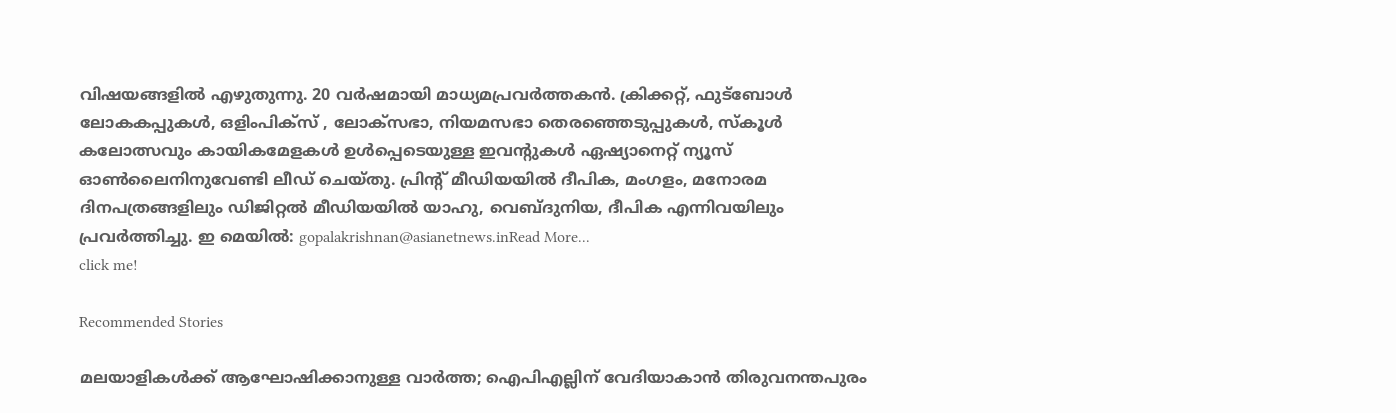വിഷയങ്ങളില്‍ എഴുതുന്നു. 20 വര്‍ഷമായി മാധ്യമപ്രവര്‍ത്തകൻ. ക്രിക്കറ്റ്, ഫുട്ബോള്‍ ലോകകപ്പുകൾ, ഒളിംപിക്സ് , ലോക്സഭാ, നിയമസഭാ തെരഞ്ഞെടുപ്പുകള്‍, സ്കൂള്‍ കലോത്സവും കായികമേളകള്‍ ഉള്‍പ്പെടെയുള്ള ഇവന്‍റുകള്‍ ഏഷ്യാനെറ്റ് ന്യൂസ് ഓണ്‍ലൈനിനുവേണ്ടി ലീഡ് ചെയ്തു. പ്രിന്‍റ് മീഡിയയില്‍ ദീപിക, മംഗളം, മനോരമ ദിനപത്രങ്ങളിലും ഡിജിറ്റൽ മീഡിയയില്‍ യാഹു, വെബ്ദുനിയ, ദീപിക എന്നിവയിലും പ്രവര്‍ത്തിച്ചു. ഇ മെയില്‍: gopalakrishnan@asianetnews.inRead More...
click me!

Recommended Stories

മലയാളികള്‍ക്ക് ആഘോഷിക്കാനുള്ള വാര്‍ത്ത; ഐപിഎല്ലിന് വേദിയാകാന്‍ തിരുവനന്തപുരം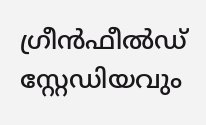ഗ്രീന്‍ഫീല്‍ഡ് സ്റ്റേഡിയവും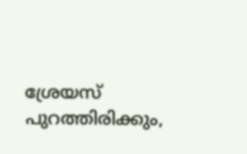ശ്രേയസ് പുറത്തിരിക്കും,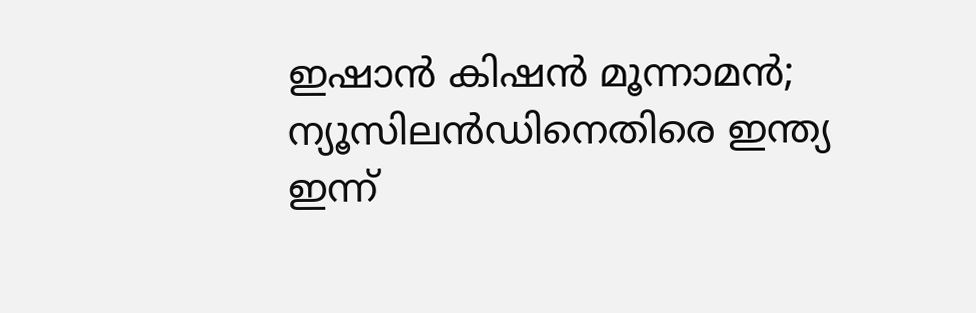ഇഷാന്‍ കിഷന്‍ മൂന്നാമന്‍; ന്യൂസിലന്‍ഡിനെതിരെ ഇന്ത്യ ഇന്ന്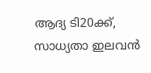ആദ്യ ടി20ക്ക്, സാധ്യതാ ഇലവന്‍